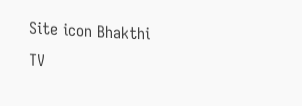Site icon Bhakthi TV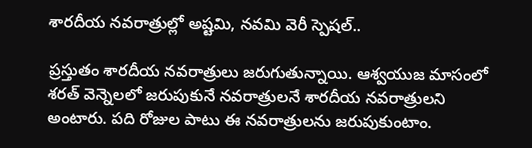శారదీయ నవరాత్రుల్లో అష్టమి, నవమి వెరీ స్పెషల్..

ప్రస్తుతం శారదీయ నవరాత్రులు జరుగుతున్నాయి. ఆశ్వయుజ మాసంలో శరత్ వెన్నెలలో జరుపుకునే నవరాత్రులనే శారదీయ నవరాత్రులని అంటారు. పది రోజుల పాటు ఈ నవరాత్రులను జరుపుకుంటాం.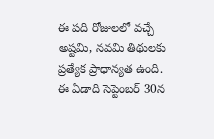ఈ పది రోజులలో వచ్చే అష్టమి, నవమి తిథులకు ప్రత్యేక ప్రాధాన్యత ఉంది. ఈ ఏడాది సెప్టెంబర్ 30న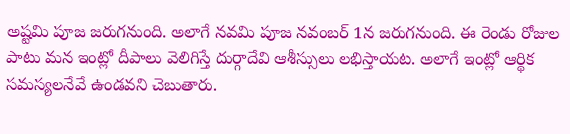అష్టమి పూజ జరుగనుంది. అలాగే నవమి పూజ నవంబర్ 1న జరుగనుంది. ఈ రెండు రోజుల పాటు మన ఇంట్లో దీపాలు వెలిగిస్తే దుర్గాదేవి ఆశీస్సులు లభిస్తాయట. అలాగే ఇంట్లో ఆర్థిక సమస్యలనేవే ఉండవని చెబుతారు.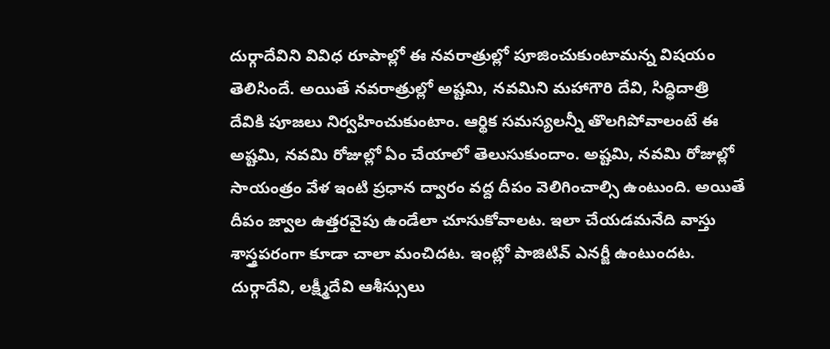దుర్గాదేవిని వివిధ రూపాల్లో ఈ నవరాత్రుల్లో పూజించుకుంటామన్న విషయం తెలిసిందే. అయితే నవరాత్రుల్లో అష్టమి, నవమిని మహాగౌరి దేవి, సిద్ధిదాత్రి దేవికి పూజలు నిర్వహించుకుంటాం. ఆర్థిక సమస్యలన్నీ తొలగిపోవాలంటే ఈ అష్టమి, నవమి రోజుల్లో ఏం చేయాలో తెలుసుకుందాం. అష్టమి, నవమి రోజుల్లో సాయంత్రం వేళ ఇంటి ప్రధాన ద్వారం వద్ద దీపం వెలిగించాల్సి ఉంటుంది. అయితే దీపం జ్వాల ఉత్తరవైపు ఉండేలా చూసుకోవాలట. ఇలా చేయడమనేది వాస్తు శాస్త్రపరంగా కూడా చాలా మంచిదట. ఇంట్లో పాజిటివ్ ఎనర్జీ ఉంటుందట. దుర్గాదేవి, లక్ష్మీదేవి ఆశీస్సులు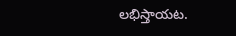లభిస్తాయట.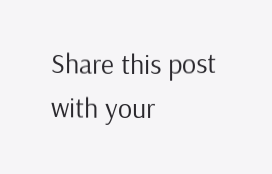Share this post with your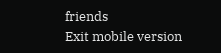friends
Exit mobile version